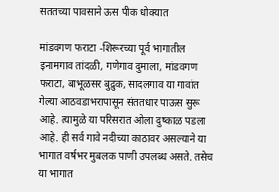सततच्या पावसाने ऊस पीक धोक्यात

मांडवगण फराटा -शिरूरच्या पूर्व भागातील इनामगाव तांदळी, गणेगाव दुमाला, मांडवगण फराटा, बाभूळसर बुद्रुक, सादलगाव या गावांत गेल्या आठवडाभरापासून संततधार पाऊस सुरू आहे. त्यामुळे या परिसरात ओला दुष्काळ पडला आहे. ही सर्व गावे नदीच्या काठावर असल्याने या भागात वर्षभर मुबलक पाणी उपलब्ध असते. तसेच या भागात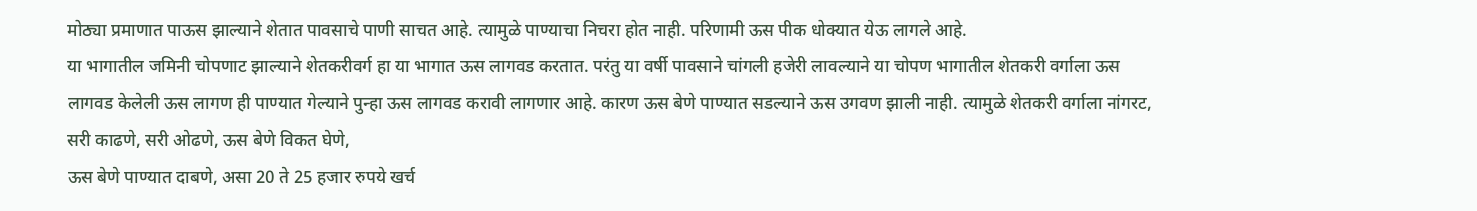मोठ्या प्रमाणात पाऊस झाल्याने शेतात पावसाचे पाणी साचत आहे. त्यामुळे पाण्याचा निचरा होत नाही. परिणामी ऊस पीक धोक्यात येऊ लागले आहे.
या भागातील जमिनी चोपणाट झाल्याने शेतकरीवर्ग हा या भागात ऊस लागवड करतात. परंतु या वर्षी पावसाने चांगली हजेरी लावल्याने या चोपण भागातील शेतकरी वर्गाला ऊस लागवड केलेली ऊस लागण ही पाण्यात गेल्याने पुन्हा ऊस लागवड करावी लागणार आहे. कारण ऊस बेणे पाण्यात सडल्याने ऊस उगवण झाली नाही. त्यामुळे शेतकरी वर्गाला नांगरट, सरी काढणे, सरी ओढणे, ऊस बेणे विकत घेणे,
ऊस बेणे पाण्यात दाबणे, असा 20 ते 25 हजार रुपये खर्च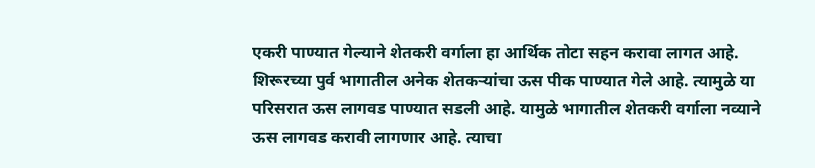एकरी पाण्यात गेल्याने शेतकरी वर्गाला हा आर्थिक तोटा सहन करावा लागत आहे.
शिरूरच्या पुर्व भागातील अनेक शेतकऱ्यांचा ऊस पीक पाण्यात गेले आहे. त्यामुळे या परिसरात ऊस लागवड पाण्यात सडली आहे. यामुळे भागातील शेतकरी वर्गाला नव्याने ऊस लागवड करावी लागणार आहे. त्याचा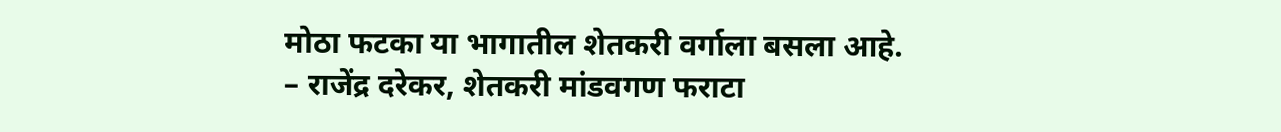मोठा फटका या भागातील शेतकरी वर्गाला बसला आहे.
– राजेंद्र दरेकर, शेतकरी मांडवगण फराटा